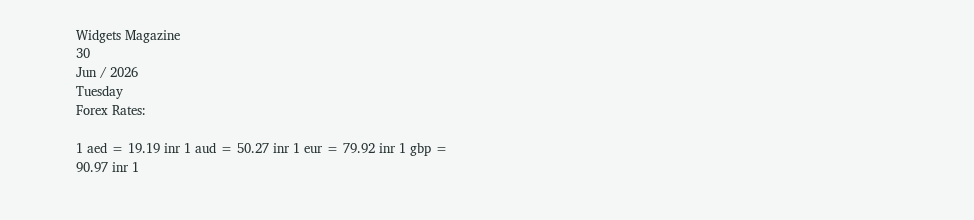Widgets Magazine
30
Jun / 2026
Tuesday
Forex Rates:

1 aed = 19.19 inr 1 aud = 50.27 inr 1 eur = 79.92 inr 1 gbp = 90.97 inr 1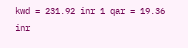kwd = 231.92 inr 1 qar = 19.36 inr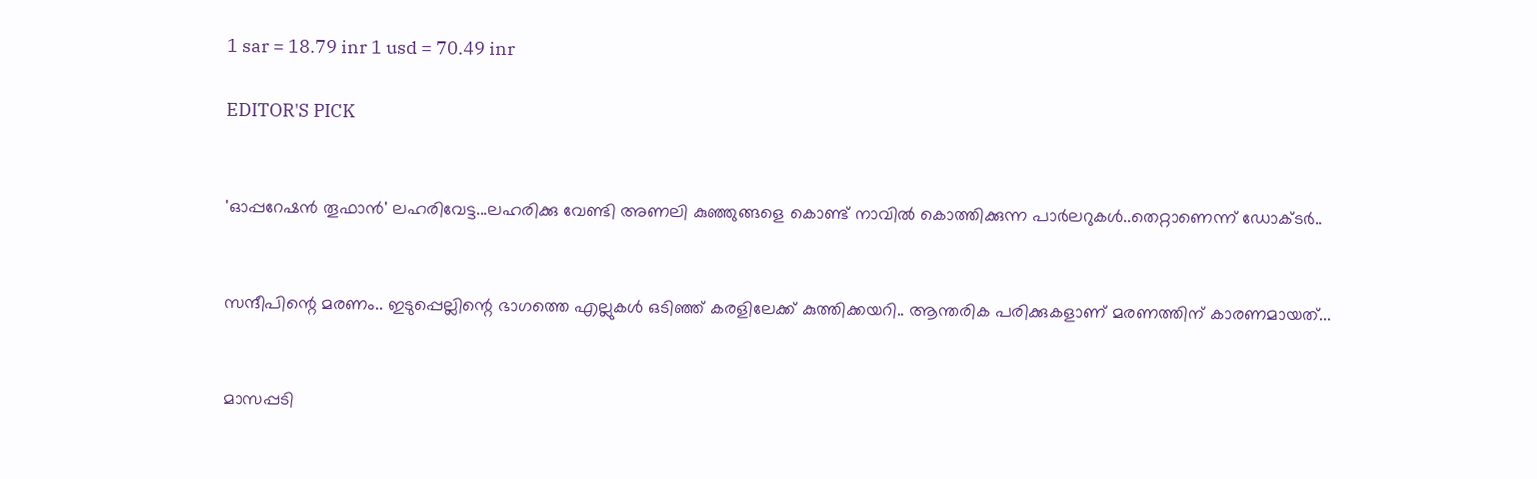1 sar = 18.79 inr 1 usd = 70.49 inr

EDITOR'S PICK


'ഓപ്പറേഷൻ തൂഫാൻ' ലഹരിവേട്ട...ലഹരിക്കു വേണ്ടി അണലി കുഞ്ഞുങ്ങളെ കൊണ്ട് നാവിൽ കൊത്തിക്കുന്ന പാർലറുകൾ..തെറ്റാണെന്ന് ഡോക്ടർ..


സന്ദീപിന്റെ മരണം.. ഇടുപ്പെല്ലിന്റെ ഭാഗത്തെ എല്ലുകള്‍ ഒടിഞ്ഞ് കരളിലേക്ക് കുത്തിക്കയറി.. ആന്തരിക പരിക്കുകളാണ് മരണത്തിന് കാരണമായത്...


മാസപ്പടി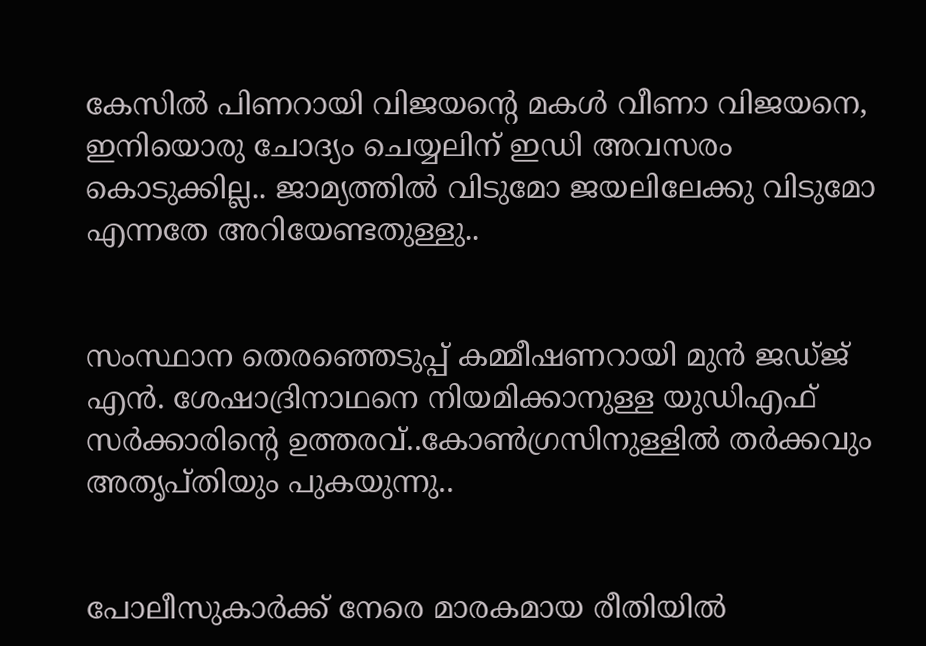കേസില്‍ പിണറായി വിജയന്റെ മകള്‍ വീണാ വിജയനെ, ഇനിയൊരു ചോദ്യം ചെയ്യലിന് ഇഡി അവസരം കൊടുക്കില്ല.. ജാമ്യത്തില്‍ വിടുമോ ജയലിലേക്കു വിടുമോ എന്നതേ അറിയേണ്ടതുള്ളു..


സംസ്ഥാന തെരഞ്ഞെടുപ്പ് കമ്മീഷണറായി മുന്‍ ജഡ്ജ് എന്‍. ശേഷാദ്രിനാഥനെ നിയമിക്കാനുള്ള യുഡിഎഫ് സര്‍ക്കാരിന്റെ ഉത്തരവ്..കോണ്‍ഗ്രസിനുള്ളില്‍ തര്‍ക്കവും അതൃപ്തിയും പുകയുന്നു..


പോലീസുകാര്‍ക്ക് നേരെ മാരകമായ രീതിയില്‍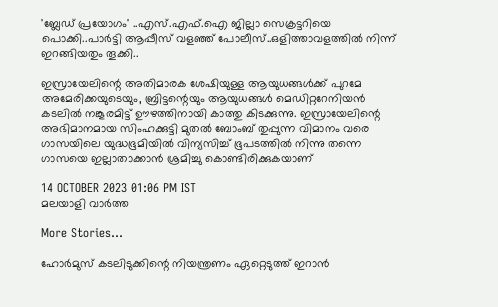'ബ്ലേഡ് പ്രയോഗം' ..എസ്.എഫ്.ഐ ജില്ലാ സെക്രട്ടറിയെ പൊക്കി..പാർട്ടി ആപ്പീസ് വളഞ്ഞ് പോലീസ്..ഒളിത്താവളത്തിൽ നിന്ന് ഇറങ്ങിയതും തൂക്കി..

ഇസ്രായേലിന്റെ അതിമാരക ശേഷിയുള്ള ആയുധങ്ങള്‍ക്ക് പുറമേ അമേരിക്കയുടെയും, ബ്രിട്ടന്റെയും ആയുധങ്ങള്‍ മെഡിറ്ററേനിയന്‍ കടലില്‍ നങ്കൂരമിട്ട് ഊഴത്തിനായി കാത്തു കിടക്കുന്നു. ഇസ്രായേലിന്റെ അഭിമാനമായ സിംഹക്കുട്ടി മുതല്‍ ബോംബ് തുപ്പുന്ന വിമാനം വരെ ഗാസയിലെ യുദ്ധഭൂമിയില്‍ വിന്യസിച്ച് ഭൂപടത്തില്‍ നിന്നു തന്നെ ഗാസയെ ഇല്ലാതാക്കാന്‍ ശ്രമിച്ചു കൊണ്ടിരിക്കുകയാണ്

14 OCTOBER 2023 01:06 PM IST
മലയാളി വാര്‍ത്ത

More Stories...

ഹോര്‍മുസ് കടലിടുക്കിന്റെ നിയന്ത്രണം ഏറ്റെടുത്ത് ഇറാന്‍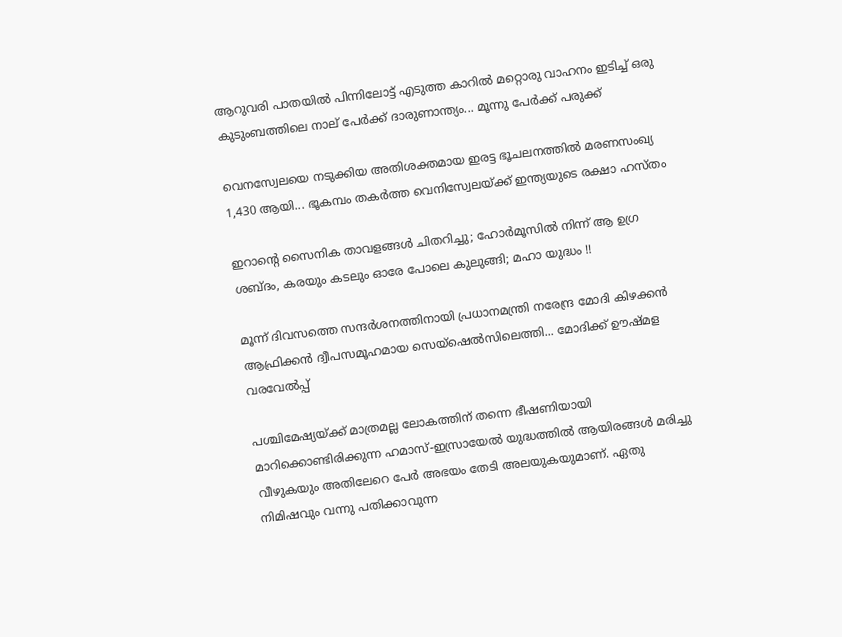ആറുവരി പാതയില്‍ പിന്നിലോട്ട് എടുത്ത കാറില്‍ മറ്റൊരു വാഹനം ഇടിച്ച് ഒരു കുടുംബത്തിലെ നാല് പേര്‍ക്ക് ദാരുണാന്ത്യം... മൂന്നു പേർക്ക് പരുക്ക്

വെനസ്വേലയെ നടുക്കിയ അതിശക്തമായ ഇരട്ട ഭൂചലനത്തിൽ മരണസംഖ്യ 1,430 ആയി... ഭൂകമ്പം തകർത്ത വെനിസ്വേലയ്ക്ക് ഇന്ത്യയുടെ രക്ഷാ ഹസ്തം

ഇറാന്റെ സൈനിക താവളങ്ങൾ ചിതറിച്ചു; ഹോർമൂസിൽ നിന്ന് ആ ഉഗ്ര ശബ്ദം, കരയും കടലും ഓരേ പോലെ കുലുങ്ങി; മഹാ യുദ്ധം !!

മൂന്ന് ദിവസത്തെ സന്ദർശനത്തിനായി പ്രധാനമന്ത്രി നരേന്ദ്ര മോദി കിഴക്കൻ ആഫ്രിക്കൻ ദ്വീപസമൂഹമായ സെയ്ഷെൽസിലെത്തി... മോദിക്ക് ഊഷ്മള വരവേൽപ്പ്

പശ്ചിമേഷ്യയ്ക്ക് മാത്രമല്ല ലോകത്തിന് തന്നെ ഭീഷണിയായി മാറിക്കൊണ്ടിരിക്കുന്ന ഹമാസ്-ഇസ്രായേല്‍ യുദ്ധത്തില്‍ ആയിരങ്ങള്‍ മരിച്ചു വീഴുകയും അതിലേറെ പേര്‍ അഭയം തേടി അലയുകയുമാണ്. ഏതു നിമിഷവും വന്നു പതിക്കാവുന്ന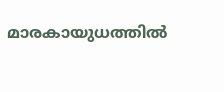മാരകായുധത്തില്‍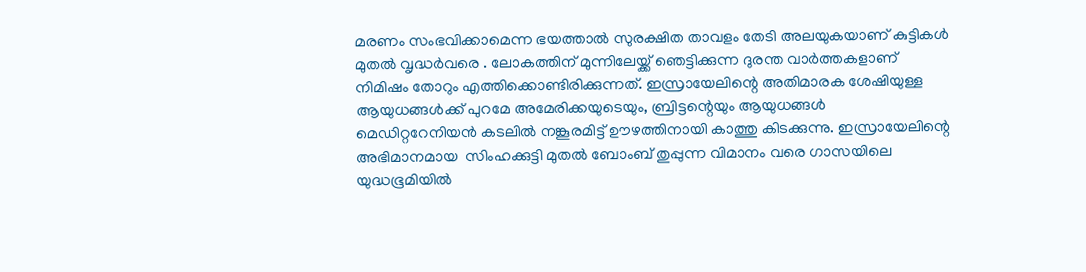മരണം സംഭവിക്കാമെന്ന ഭയത്താല്‍ സുരക്ഷിത താവളം തേടി അലയുകയാണ് കുട്ടികള്‍ മുതല്‍ വൃദ്ധര്‍വരെ . ലോകത്തിന് മുന്നിലേയ്ക്ക് ഞെട്ടിക്കുന്ന ദുരന്ത വാര്‍ത്തകളാണ് നിമിഷം തോറും എത്തിക്കൊണ്ടിരിക്കുന്നത്. ഇസ്രായേലിന്റെ അതിമാരക ശേഷിയുള്ള ആയുധങ്ങള്‍ക്ക് പുറമേ അമേരിക്കയുടെയും, ബ്രിട്ടന്റെയും ആയുധങ്ങള്‍ മെഡിറ്ററേനിയന്‍ കടലില്‍ നങ്കൂരമിട്ട് ഊഴത്തിനായി കാത്തു കിടക്കുന്നു. ഇസ്രായേലിന്റെ അഭിമാനമായ  സിംഹക്കുട്ടി മുതല്‍ ബോംബ് തുപ്പുന്ന വിമാനം വരെ ഗാസയിലെ യുദ്ധഭൂമിയില്‍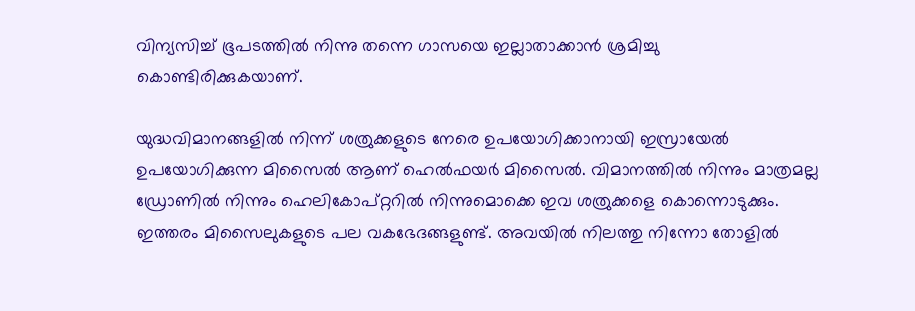വിന്യസിച്ച് ഭൂപടത്തില്‍ നിന്നു തന്നെ ഗാസയെ ഇല്ലാതാക്കാന്‍ ശ്രമിച്ചു കൊണ്ടിരിക്കുകയാണ്.

യുദ്ധവിമാനങ്ങളില്‍ നിന്ന് ശത്രുക്കളുടെ നേരെ ഉപയോഗിക്കാനായി ഇസ്രായേല്‍ ഉപയോഗിക്കുന്ന മിസൈല്‍ ആണ് ഹെല്‍ഫയര്‍ മിസൈല്‍. വിമാനത്തില്‍ നിന്നും മാത്രമല്ല ഡ്രോണില്‍ നിന്നും ഹെലികോപ്റ്ററില്‍ നിന്നുമൊക്കെ ഇവ ശത്രുക്കളെ കൊന്നൊടുക്കും. ഇത്തരം മിസൈലുകളുടെ പല വകഭേദങ്ങളുണ്ട്. അവയില്‍ നിലത്തു നിന്നോ തോളില്‍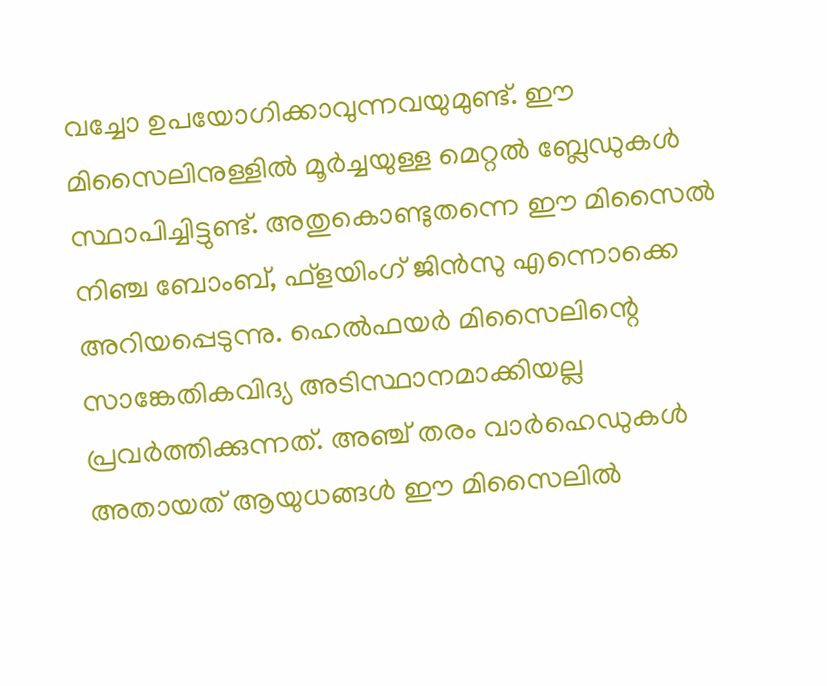വച്ചോ ഉപയോഗിക്കാവുന്നവയുമുണ്ട്. ഈ മിസൈലിനുള്ളില്‍ മൂര്‍ച്ചയുള്ള മെറ്റല്‍ ബ്ലേഡുകള്‍ സ്ഥാപിച്ചിട്ടുണ്ട്. അതുകൊണ്ടുതന്നെ ഈ മിസൈല്‍ നിഞ്ച ബോംബ്, ഫ്‌ളയിംഗ് ജിന്‍സു എന്നൊക്കെ അറിയപ്പെടുന്നു. ഹെല്‍ഫയര്‍ മിസൈലിന്റെ സാങ്കേതികവിദ്യ അടിസ്ഥാനമാക്കിയല്ല പ്രവര്‍ത്തിക്കുന്നത്. അഞ്ച് തരം വാര്‍ഹെഡുകള്‍ അതായത് ആയുധങ്ങള്‍ ഈ മിസൈലില്‍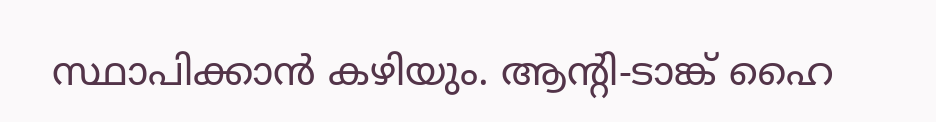സ്ഥാപിക്കാന്‍ കഴിയും. ആന്റി-ടാങ്ക് ഹൈ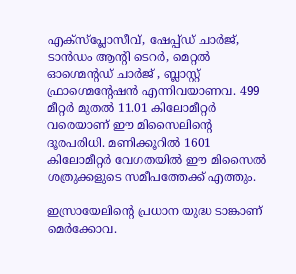എക്സ്പ്ലോസീവ്, ഷേപ്പ്ഡ് ചാര്‍ജ്, ടാന്‍ഡം ആന്റി ടെറര്‍, മെറ്റല്‍ ഓഗ്മെന്റഡ് ചാര്‍ജ് , ബ്ലാസ്റ്റ് ഫ്രാഗ്മെന്റേഷന്‍ എന്നിവയാണവ. 499 മീറ്റര്‍ മുതല്‍ 11.01 കിലോമീറ്റര്‍ വരെയാണ് ഈ മിസൈലിന്റെ ദൂരപരിധി. മണിക്കൂറില്‍ 1601 കിലോമീറ്റര്‍ വേഗതയില്‍ ഈ മിസൈല്‍ ശത്രുക്കളുടെ സമീപത്തേക്ക് എത്തും.

ഇസ്രായേലിന്റെ പ്രധാന യുദ്ധ ടാങ്കാണ് മെര്‍ക്കോവ.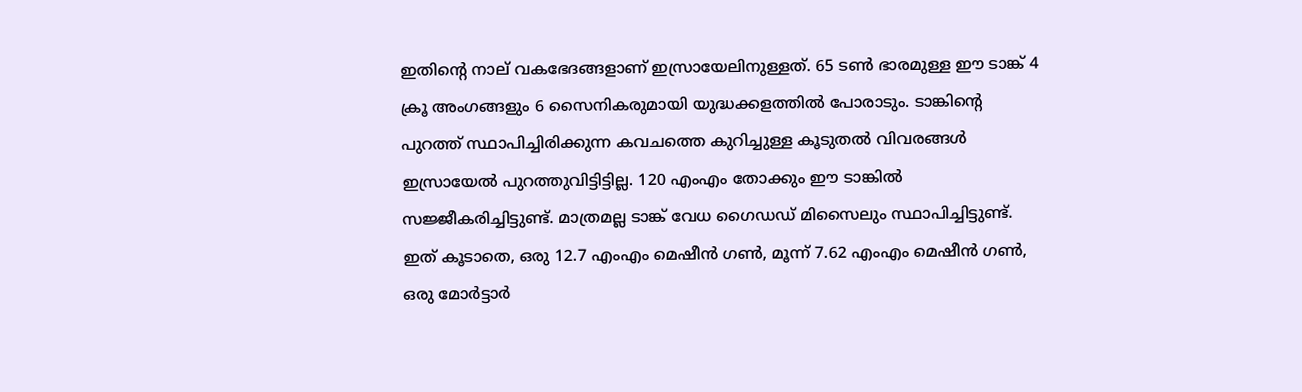ഇതിന്റെ നാല് വകഭേദങ്ങളാണ് ഇസ്രായേലിനുള്ളത്. 65 ടണ്‍ ഭാരമുള്ള ഈ ടാങ്ക് 4 ക്രൂ അംഗങ്ങളും 6 സൈനികരുമായി യുദ്ധക്കളത്തില്‍ പോരാടും. ടാങ്കിന്റെ പുറത്ത് സ്ഥാപിച്ചിരിക്കുന്ന കവചത്തെ കുറിച്ചുള്ള കൂടുതല്‍ വിവരങ്ങള്‍ ഇസ്രായേല്‍ പുറത്തുവിട്ടിട്ടില്ല. 120 എംഎം തോക്കും ഈ ടാങ്കില്‍ സജ്ജീകരിച്ചിട്ടുണ്ട്. മാത്രമല്ല ടാങ്ക് വേധ ഗൈഡഡ് മിസൈലും സ്ഥാപിച്ചിട്ടുണ്ട്. ഇത് കൂടാതെ, ഒരു 12.7 എംഎം മെഷീന്‍ ഗണ്‍, മൂന്ന് 7.62 എംഎം മെഷീന്‍ ഗണ്‍, ഒരു മോര്‍ട്ടാര്‍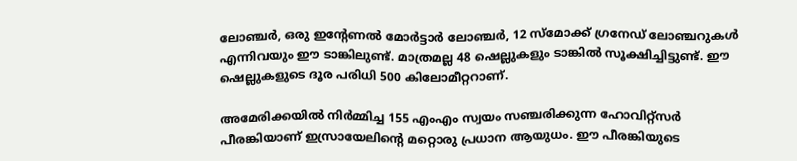ലോഞ്ചര്‍, ഒരു ഇന്റേണല്‍ മോര്‍ട്ടാര്‍ ലോഞ്ചര്‍, 12 സ്‌മോക്ക് ഗ്രനേഡ് ലോഞ്ചറുകള്‍ എന്നിവയും ഈ ടാങ്കിലുണ്ട്. മാത്രമല്ല 48 ഷെല്ലുകളും ടാങ്കില്‍ സൂക്ഷിച്ചിട്ടുണ്ട്. ഈ ഷെല്ലുകളുടെ ദൂര പരിധി 500 കിലോമീറ്ററാണ്.

അമേരിക്കയില്‍ നിര്‍മ്മിച്ച 155 എംഎം സ്വയം സഞ്ചരിക്കുന്ന ഹോവിറ്റ്‌സര്‍ പീരങ്കിയാണ് ഇസ്രായേലിന്റെ മറ്റൊരു പ്രധാന ആയുധം. ഈ പീരങ്കിയുടെ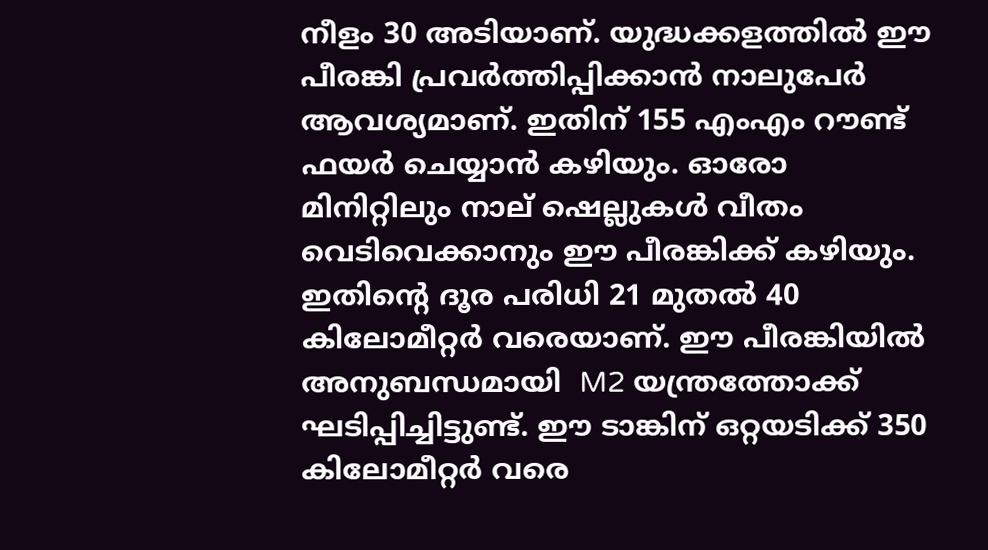നീളം 30 അടിയാണ്. യുദ്ധക്കളത്തില്‍ ഈ പീരങ്കി പ്രവര്‍ത്തിപ്പിക്കാന്‍ നാലുപേര്‍ ആവശ്യമാണ്. ഇതിന് 155 എംഎം റൗണ്ട് ഫയര്‍ ചെയ്യാന്‍ കഴിയും. ഓരോ മിനിറ്റിലും നാല് ഷെല്ലുകള്‍ വീതം വെടിവെക്കാനും ഈ പീരങ്കിക്ക് കഴിയും. ഇതിന്റെ ദൂര പരിധി 21 മുതല്‍ 40 കിലോമീറ്റര്‍ വരെയാണ്. ഈ പീരങ്കിയില്‍ അനുബന്ധമായി  M2 യന്ത്രത്തോക്ക് ഘടിപ്പിച്ചിട്ടുണ്ട്. ഈ ടാങ്കിന് ഒറ്റയടിക്ക് 350 കിലോമീറ്റര്‍ വരെ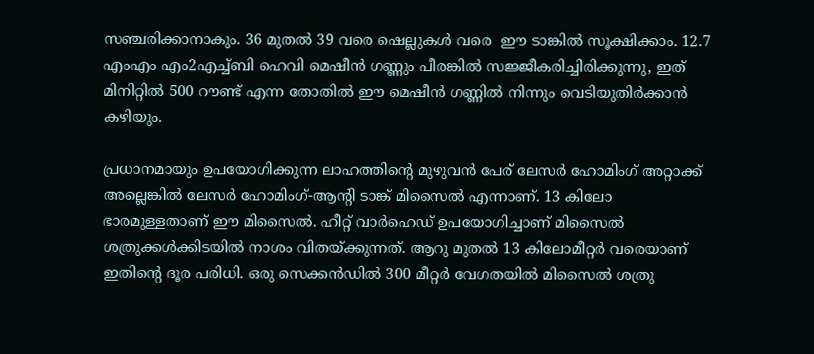സഞ്ചരിക്കാനാകും. 36 മുതല്‍ 39 വരെ ഷെല്ലുകള്‍ വരെ  ഈ ടാങ്കില്‍ സൂക്ഷിക്കാം. 12.7 എംഎം എം2എച്ച്ബി ഹെവി മെഷീന്‍ ഗണ്ണും പീരങ്കില്‍ സജ്ജീകരിച്ചിരിക്കുന്നു, ഇത് മിനിറ്റില്‍ 500 റൗണ്ട് എന്ന തോതില്‍ ഈ മെഷീന്‍ ഗണ്ണില്‍ നിന്നും വെടിയുതിര്‍ക്കാന്‍ കഴിയും.

പ്രധാനമായും ഉപയോഗിക്കുന്ന ലാഹത്തിന്റെ മുഴുവന്‍ പേര് ലേസര്‍ ഹോമിംഗ് അറ്റാക്ക് അല്ലെങ്കില്‍ ലേസര്‍ ഹോമിംഗ്-ആന്റി ടാങ്ക് മിസൈല്‍ എന്നാണ്. 13 കിലോ ഭാരമുള്ളതാണ് ഈ മിസൈല്‍. ഹീറ്റ് വാര്‍ഹെഡ് ഉപയോഗിച്ചാണ് മിസൈല്‍ ശത്രുക്കള്‍ക്കിടയില്‍ നാശം വിതയ്ക്കുന്നത്. ആറു മുതല്‍ 13 കിലോമീറ്റര്‍ വരെയാണ് ഇതിന്റെ ദൂര പരിധി. ഒരു സെക്കന്‍ഡില്‍ 300 മീറ്റര്‍ വേഗതയില്‍ മിസൈല്‍ ശത്രു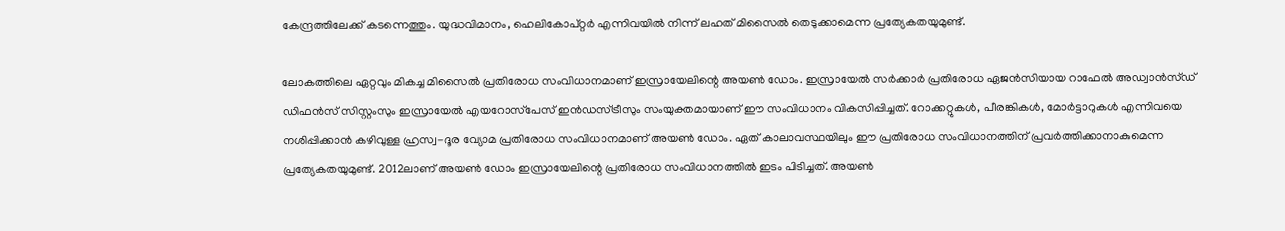കേന്ദ്രത്തിലേക്ക് കടന്നെത്തും. യുദ്ധവിമാനം, ഹെലികോപ്റ്റര്‍ എന്നിവയില്‍ നിന്ന് ലഹത് മിസൈല്‍ തെടുക്കാമെന്ന പ്രത്യേകതയുമുണ്ട്.

ലോകത്തിലെ ഏറ്റവും മികച്ച മിസൈല്‍ പ്രതിരോധ സംവിധാനമാണ് ഇസ്രായേലിന്റെ അയണ്‍ ഡോം. ഇസ്രായേല്‍ സര്‍ക്കാര്‍ പ്രതിരോധ ഏജന്‍സിയായ റാഫേല്‍ അഡ്വാന്‍സ്ഡ് ഡിഫന്‍സ് സിസ്റ്റംസും ഇസ്രായേല്‍ എയറോസ്‌പേസ് ഇന്‍ഡസ്ട്രീസും സംയുക്തമായാണ് ഈ സംവിധാനം വികസിപ്പിച്ചത്. റോക്കറ്റുകള്‍, പീരങ്കികള്‍, മോര്‍ട്ടാറുകള്‍ എന്നിവയെ നശിപ്പിക്കാന്‍ കഴിവുള്ള ഹ്രസ്വ-ദൂര വ്യോമ പ്രതിരോധ സംവിധാനമാണ് അയണ്‍ ഡോം. ഏത് കാലാവസ്ഥയിലും ഈ പ്രതിരോധ സംവിധാനത്തിന് പ്രവര്‍ത്തിക്കാനാകുമെന്ന പ്രത്യേകതയുമുണ്ട്. 2012ലാണ് അയണ്‍ ഡോം ഇസ്രായേലിന്റെ പ്രതിരോധ സംവിധാനത്തില്‍ ഇടം പിടിച്ചത്. അയണ്‍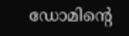ഡോമിന്റെ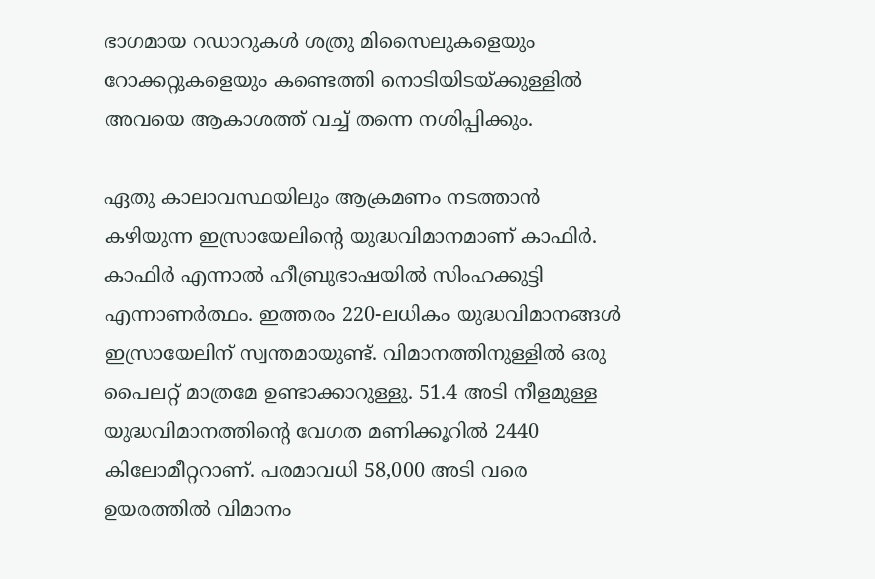ഭാഗമായ റഡാറുകള്‍ ശത്രു മിസൈലുകളെയും റോക്കറ്റുകളെയും കണ്ടെത്തി നൊടിയിടയ്ക്കുള്ളില്‍ അവയെ ആകാശത്ത് വച്ച് തന്നെ നശിപ്പിക്കും.

ഏതു കാലാവസ്ഥയിലും ആക്രമണം നടത്താന്‍ കഴിയുന്ന ഇസ്രായേലിന്റെ യുദ്ധവിമാനമാണ് കാഫിര്‍.  കാഫിര്‍ എന്നാല്‍ ഹീബ്രുഭാഷയില്‍ സിംഹക്കുട്ടി എന്നാണര്‍ത്ഥം. ഇത്തരം 220-ലധികം യുദ്ധവിമാനങ്ങള്‍ ഇസ്രായേലിന് സ്വന്തമായുണ്ട്. വിമാനത്തിനുള്ളില്‍ ഒരു പൈലറ്റ് മാത്രമേ ഉണ്ടാക്കാറുള്ളു. 51.4 അടി നീളമുള്ള യുദ്ധവിമാനത്തിന്റെ വേഗത മണിക്കൂറില്‍ 2440 കിലോമീറ്ററാണ്. പരമാവധി 58,000 അടി വരെ ഉയരത്തില്‍ വിമാനം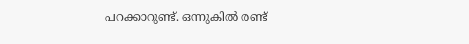പറക്കാറുണ്ട്. ഒന്നുകില്‍ രണ്ട്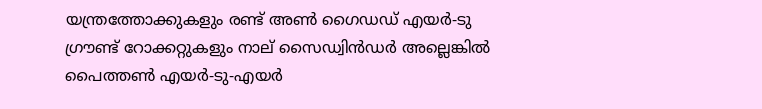യന്ത്രത്തോക്കുകളും രണ്ട് അണ്‍ ഗൈഡഡ് എയര്‍-ടു ഗ്രൗണ്ട് റോക്കറ്റുകളും നാല് സൈഡ്വിന്‍ഡര്‍ അല്ലെങ്കില്‍ പൈത്തണ്‍ എയര്‍-ടു-എയര്‍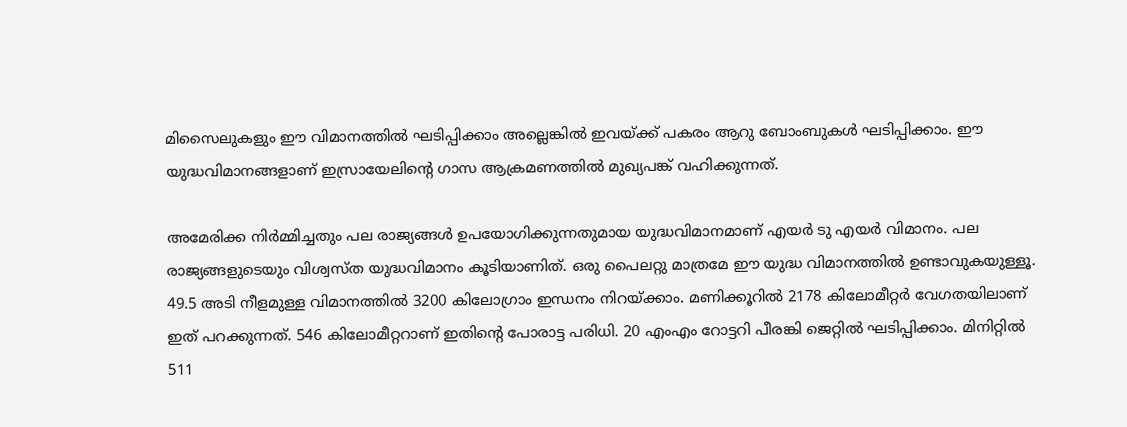മിസൈലുകളും ഈ വിമാനത്തില്‍ ഘടിപ്പിക്കാം അല്ലെങ്കില്‍ ഇവയ്ക്ക് പകരം ആറു ബോംബുകള്‍ ഘടിപ്പിക്കാം. ഈ യുദ്ധവിമാനങ്ങളാണ് ഇസ്രായേലിന്റെ ഗാസ ആക്രമണത്തില്‍ മുഖ്യപങ്ക് വഹിക്കുന്നത്.

അമേരിക്ക നിര്‍മ്മിച്ചതും പല രാജ്യങ്ങള്‍ ഉപയോഗിക്കുന്നതുമായ യുദ്ധവിമാനമാണ് എയര്‍ ടു എയര്‍ വിമാനം. പല രാജ്യങ്ങളുടെയും വിശ്വസ്ത യുദ്ധവിമാനം കൂടിയാണിത്. ഒരു പൈലറ്റു മാത്രമേ ഈ യുദ്ധ വിമാനത്തില്‍ ഉണ്ടാവുകയുള്ളൂ. 49.5 അടി നീളമുള്ള വിമാനത്തില്‍ 3200 കിലോഗ്രാം ഇന്ധനം നിറയ്ക്കാം. മണിക്കൂറില്‍ 2178 കിലോമീറ്റര്‍ വേഗതയിലാണ് ഇത് പറക്കുന്നത്. 546 കിലോമീറ്ററാണ് ഇതിന്റെ പോരാട്ട പരിധി. 20 എംഎം റോട്ടറി പീരങ്കി ജെറ്റില്‍ ഘടിപ്പിക്കാം. മിനിറ്റില്‍ 511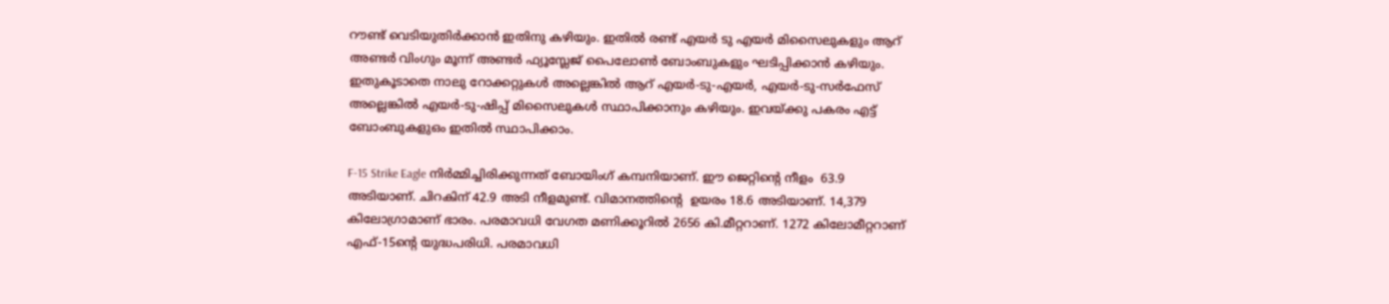റൗണ്ട് വെടിയുതിര്‍ക്കാന്‍ ഇതിനു കഴിയും. ഇതില്‍ രണ്ട് എയര്‍ ടു എയര്‍ മിസൈലുകളും ആറ് അണ്ടര്‍ വിംഗും മൂന്ന് അണ്ടര്‍ ഫ്യൂസ്ലേജ് പൈലോണ്‍ ബോംബുകളും ഘടിപ്പിക്കാന്‍ കഴിയും. ഇതുകൂടാതെ നാലു റോക്കറ്റുകള്‍ അല്ലെങ്കില്‍ ആറ് എയര്‍-ടു-എയര്‍, എയര്‍-ടു-സര്‍ഫേസ് അല്ലെങ്കില്‍ എയര്‍-ടു-ഷിപ്പ് മിസൈലുകള്‍ സ്ഥാപിക്കാനും കഴിയും. ഇവയ്ക്കു പകരം എട്ട് ബോംബുകളുഒം ഇതില്‍ സ്ഥാപിക്കാം.

F-15 Strike Eagle നിര്‍മ്മിച്ചിരിക്കുന്നത് ബോയിംഗ് കമ്പനിയാണ്. ഈ ജെറ്റിന്റെ നീളം  63.9 അടിയാണ്. ചിറകിന് 42.9 അടി നീളമുണ്ട്. വിമാനത്തിന്റെ  ഉയരം 18.6 അടിയാണ്. 14,379 കിലോഗ്രാമാണ് ഭാരം. പരമാവധി വേഗത മണിക്കൂറില്‍ 2656 കി.മീറ്ററാണ്. 1272 കിലോമീറ്ററാണ് എഫ്-15ന്റെ യുദ്ധപരിധി. പരമാവധി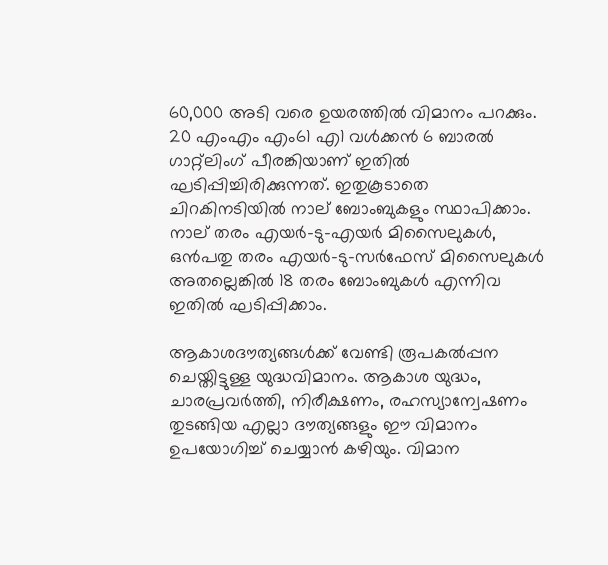60,000 അടി വരെ ഉയരത്തില്‍ വിമാനം പറക്കും. 20 എംഎം എം61 എ1 വള്‍ക്കന്‍ 6 ബാരല്‍ ഗാറ്റ്‌ലിംഗ് പീരങ്കിയാണ് ഇതില്‍ ഘടിപ്പിച്ചിരിക്കുന്നത്. ഇതുകൂടാതെ ചിറകിനടിയില്‍ നാല് ബോംബുകളും സ്ഥാപിക്കാം. നാല് തരം എയര്‍-ടു-എയര്‍ മിസൈലുകള്‍, ഒന്‍പതു തരം എയര്‍-ടു-സര്‍ഫേസ് മിസൈലുകള്‍ അതല്ലെങ്കില്‍ 18 തരം ബോംബുകള്‍ എന്നിവ ഇതില്‍ ഘടിപ്പിക്കാം.

ആകാശദൗത്യങ്ങള്‍ക്ക് വേണ്ടി രൂപകല്‍പ്പന ചെയ്തിട്ടുള്ള യുദ്ധവിമാനം. ആകാശ യുദ്ധം, ചാരപ്രവര്‍ത്തി, നിരീക്ഷണം, രഹസ്യാന്വേഷണം തുടങ്ങിയ എല്ലാ ദൗത്യങ്ങളും ഈ വിമാനം ഉപയോഗിച്ച് ചെയ്യാന്‍ കഴിയും. വിമാന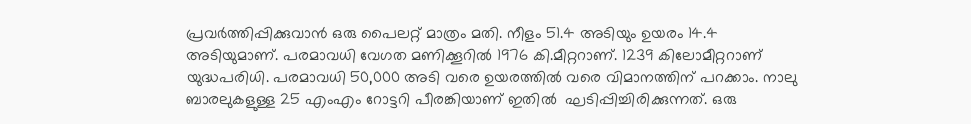പ്രവര്‍ത്തിപ്പിക്കുവാന്‍ ഒരു പൈലറ്റ് മാത്രം മതി. നീളം 51.4 അടിയും ഉയരം 14.4 അടിയുമാണ്. പരമാവധി വേഗത മണിക്കൂറില്‍ 1976 കി.മീറ്ററാണ്. 1239 കിലോമീറ്ററാണ് യുദ്ധപരിധി. പരമാവധി 50,000 അടി വരെ ഉയരത്തില്‍ വരെ വിമാനത്തിന് പറക്കാം. നാലു ബാരലുകളുള്ള 25 എംഎം റോട്ടറി പീരങ്കിയാണ് ഇതില്‍  ഘടിപ്പിച്ചിരിക്കുന്നത്. ഒരു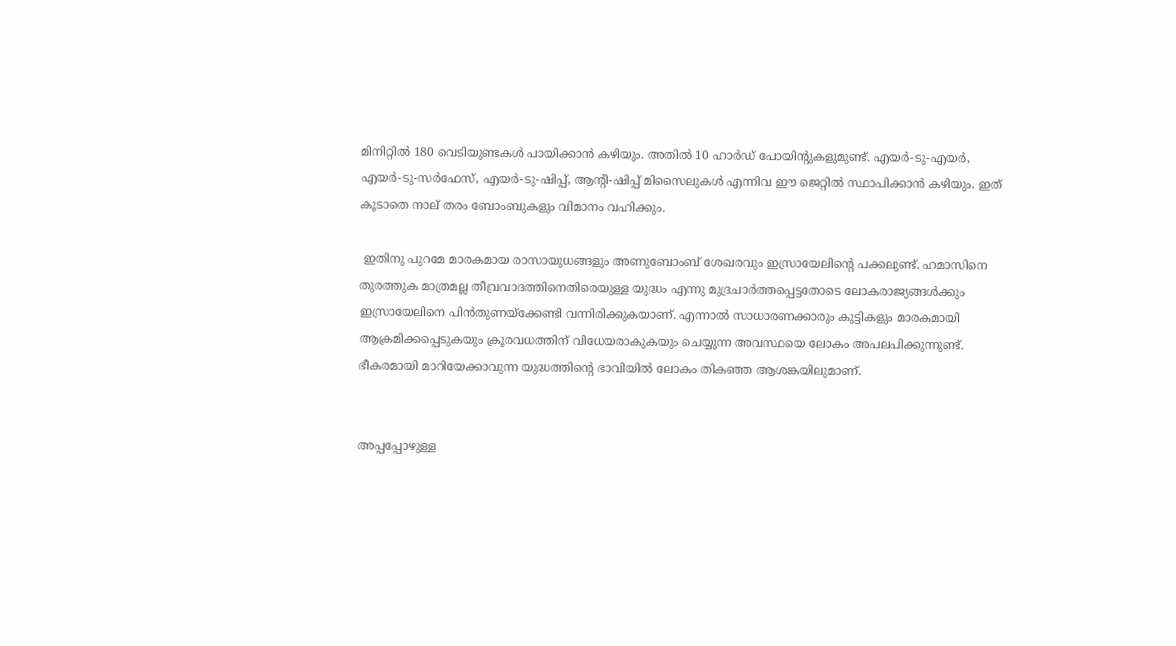മിനിറ്റില്‍ 180 വെടിയുണ്ടകള്‍ പായിക്കാന്‍ കഴിയും. അതില്‍ 10 ഹാര്‍ഡ് പോയിന്റുകളുമുണ്ട്. എയര്‍-ടു-എയര്‍, എയര്‍-ടു-സര്‍ഫേസ്, എയര്‍-ടു-ഷിപ്പ്, ആന്റി-ഷിപ്പ് മിസൈലുകള്‍ എന്നിവ ഈ ജെറ്റില്‍ സ്ഥാപിക്കാന്‍ കഴിയും. ഇത് കൂടാതെ നാല് തരം ബോംബുകളും വിമാനം വഹിക്കും.

 ഇതിനു പുറമേ മാരകമായ രാസായുധങ്ങളും അണുബോംബ് ശേഖരവും ഇസ്രായേലിന്റെ പക്കലുണ്ട്. ഹമാസിനെ തുരത്തുക മാത്രമല്ല തീവ്രവാദത്തിനെതിരെയുള്ള യുദ്ധം എന്നു മുദ്രചാര്‍ത്തപ്പെട്ടതോടെ ലോകരാജ്യങ്ങള്‍ക്കും ഇസ്രായേലിനെ പിന്‍തുണയ്‌ക്കേണ്ടി വന്നിരിക്കുകയാണ്. എന്നാല്‍ സാധാരണക്കാരും കുട്ടികളും മാരകമായി ആക്രമിക്കപ്പെടുകയും ക്രൂരവധത്തിന് വിധേയരാകുകയും ചെയ്യുന്ന അവസ്ഥയെ ലോകം അപലപിക്കുന്നുണ്ട്. ഭീകരമായി മാറിയേക്കാവുന്ന യുദ്ധത്തിന്റെ ഭാവിയില്‍ ലോകം തികഞ്ഞ ആശങ്കയിലുമാണ്.


അപ്പപ്പോഴുള്ള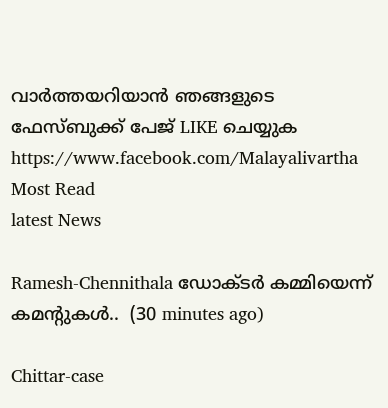വാര്‍ത്തയറിയാന്‍ ഞങ്ങളുടെ ഫേസ്‌ബുക്ക്‌ പേജ് LIKE ചെയ്യുക
https://www.facebook.com/Malayalivartha
Most Read
latest News

Ramesh-Chennithala ഡോക്ടർ കമ്മിയെന്ന് കമന്റുകൾ..  (30 minutes ago)

Chittar-case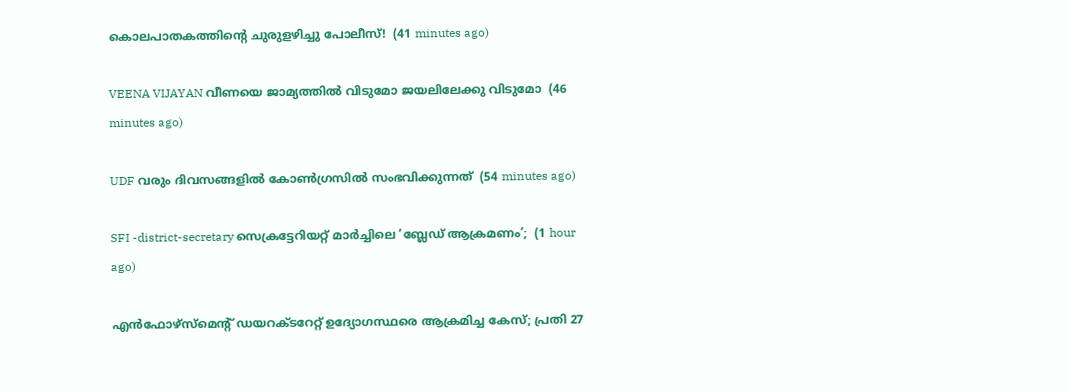കൊലപാതകത്തിന്റെ ചുരുളഴിച്ചു പോലീസ്!  (41 minutes ago)

VEENA VIJAYAN വീണയെ ജാമ്യത്തില്‍ വിടുമോ ജയലിലേക്കു വിടുമോ  (46 minutes ago)

UDF വരും ദിവസങ്ങളിൽ കോൺഗ്രസിൽ സംഭവിക്കുന്നത്  (54 minutes ago)

SFI -district-secretary സെക്രട്ടേറിയറ്റ് മാർച്ചിലെ ‘ബ്ലേഡ് ആക്രമണം’;  (1 hour ago)

എൻഫോഴ്സ്മെന്റ് ഡയറക്ടറേറ്റ് ഉദ്യോഗസ്ഥരെ ആക്രമിച്ച കേസ്; പ്രതി 27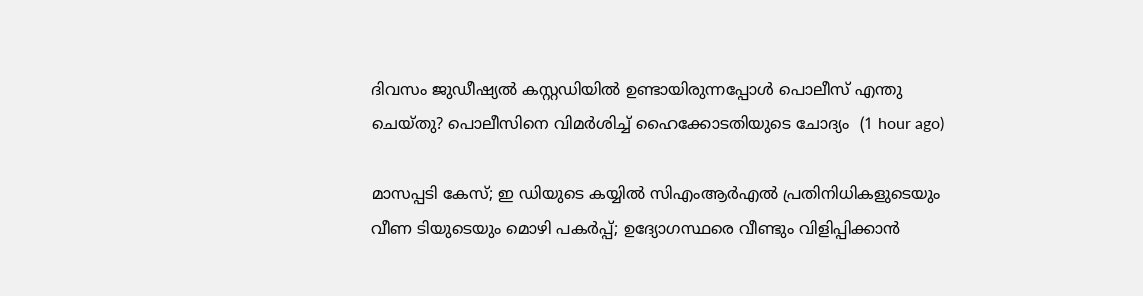ദിവസം ജുഡീഷ്യൽ കസ്റ്റഡിയിൽ ഉണ്ടായിരുന്നപ്പോൾ പൊലീസ് എന്തു ചെയ്തു? പൊലീസിനെ വിമർശിച്ച് ഹൈക്കോടതിയുടെ ചോദ്യം  (1 hour ago)

മാസപ്പടി കേസ്; ഇ ഡിയുടെ കയ്യിൽ സിഎംആർഎൽ പ്രതിനിധികളുടെയും വീണ ടിയുടെയും മൊഴി പകർപ്പ്; ഉദ്യോഗസ്ഥരെ വീണ്ടും വിളിപ്പിക്കാൻ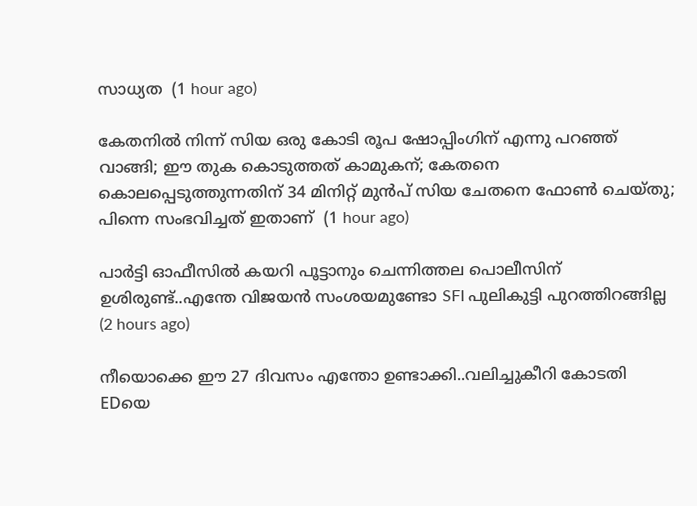സാധ്യത  (1 hour ago)

കേതനിൽ നിന്ന് സിയ ഒരു കോടി രൂപ ഷോപ്പിംഗിന് എന്നു പറഞ്ഞ് വാങ്ങി; ഈ തുക കൊടുത്തത് കാമുകന്; കേതനെ കൊലപ്പെടുത്തുന്നതിന് 34 മിനിറ്റ് മുൻപ് സിയ ചേതനെ ഫോൺ ചെയ്തു; പിന്നെ സംഭവിച്ചത് ഇതാണ്  (1 hour ago)

പാർട്ടി ഓഫീസിൽ കയറി പൂട്ടാനും ചെന്നിത്തല പൊലീസിന് ഉശിരുണ്ട്..എന്തേ വിജയൻ സംശയമുണ്ടോ SFI പുലികുട്ടി പുറത്തിറങ്ങില്ല  (2 hours ago)

നീയൊക്കെ ഈ 27 ദിവസം എന്തോ ഉണ്ടാക്കി..വലിച്ചുകീറി കോടതി EDയെ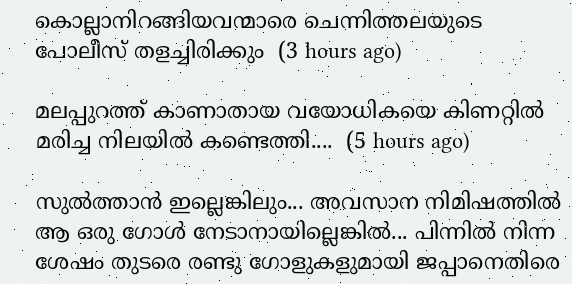കൊല്ലാനിറങ്ങിയവന്മാരെ ചെന്നിത്തലയുടെ പോലീസ് തളച്ചിരിക്കും  (3 hours ago)

മലപ്പുറത്ത് കാണാതായ വയോധികയെ കിണറ്റിൽ മരിച്ച നിലയിൽ കണ്ടെത്തി....  (5 hours ago)

സുൽത്താൻ ഇല്ലെങ്കിലും... അവസാന നിമിഷത്തിൽ ആ ഒരു ഗോൾ നേടാനായില്ലെങ്കിൽ... പിന്നിൽ നിന്ന ശേഷം തുടരെ രണ്ടു ഗോളുകളുമായി ജപ്പാനെതിരെ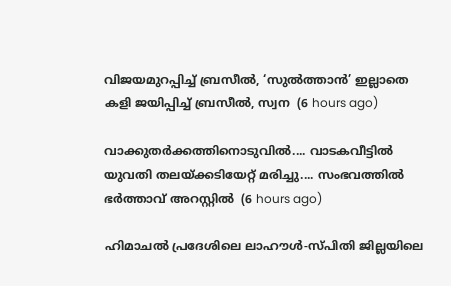വിജയമുറപ്പിച്ച് ബ്രസീൽ, ‘സുൽത്താൻ’ ഇല്ലാതെ കളി ജയിപ്പിച്ച് ബ്രസീൽ, സ്വന  (6 hours ago)

വാക്കുതർക്കത്തിനൊടുവിൽ.... വാടകവീട്ടിൽ യുവതി തലയ്ക്കടിയേറ്റ് മരിച്ചു.... സംഭവത്തിൽ ഭർത്താവ് അറസ്റ്റിൽ  (6 hours ago)

ഹിമാചൽ പ്രദേശിലെ ലാഹൗൾ-സ്പിതി ജില്ലയിലെ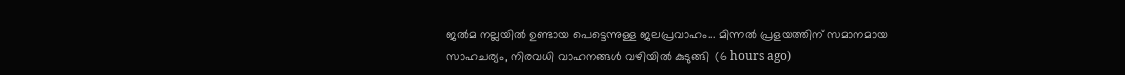ജൽമ നല്ലയിൽ ഉണ്ടായ പെട്ടെന്നുള്ള ജലപ്രവാഹം... മിന്നൽ പ്രളയത്തിന് സമാനമായ സാഹചര്യം, നിരവധി വാഹനങ്ങൾ വഴിയിൽ കുടുങ്ങി  (6 hours ago)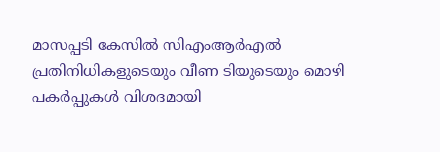മാസപ്പടി കേസിൽ സിഎംആർഎൽ പ്രതിനിധികളുടെയും വീണ ടിയുടെയും മൊഴി പകർപ്പുകൾ വിശദമായി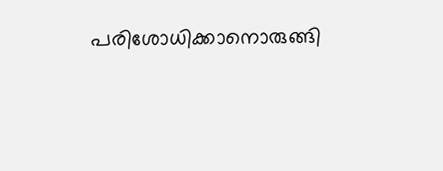പരിശോധിക്കാനൊരുങ്ങി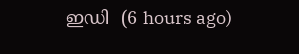ഇഡി  (6 hours ago)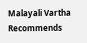Malayali Vartha Recommends